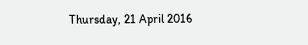Thursday, 21 April 2016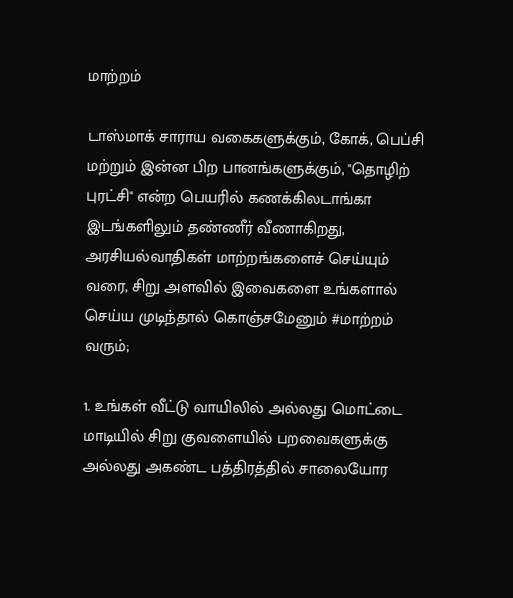மாற்றம்

டாஸ்மாக் சாராய வகைகளுக்கும், கோக், பெப்சி மற்றும் இன்ன பிற பானங்களுக்கும், "தொழிற் புரட்சி" என்ற பெயரில் கணக்கிலடாங்கா இடங்களிலும் தண்ணீர் வீணாகிறது, அரசியல்வாதிகள் மாற்றங்களைச் செய்யும் வரை, சிறு அளவில் இவைகளை உங்களால் செய்ய முடிந்தால் கொஞ்சமேனும் #மாற்றம் வரும்;

1. உங்கள் வீட்டு வாயிலில் அல்லது மொட்டை மாடியில் சிறு குவளையில் பறவைகளுக்கு அல்லது அகண்ட பத்திரத்தில் சாலையோர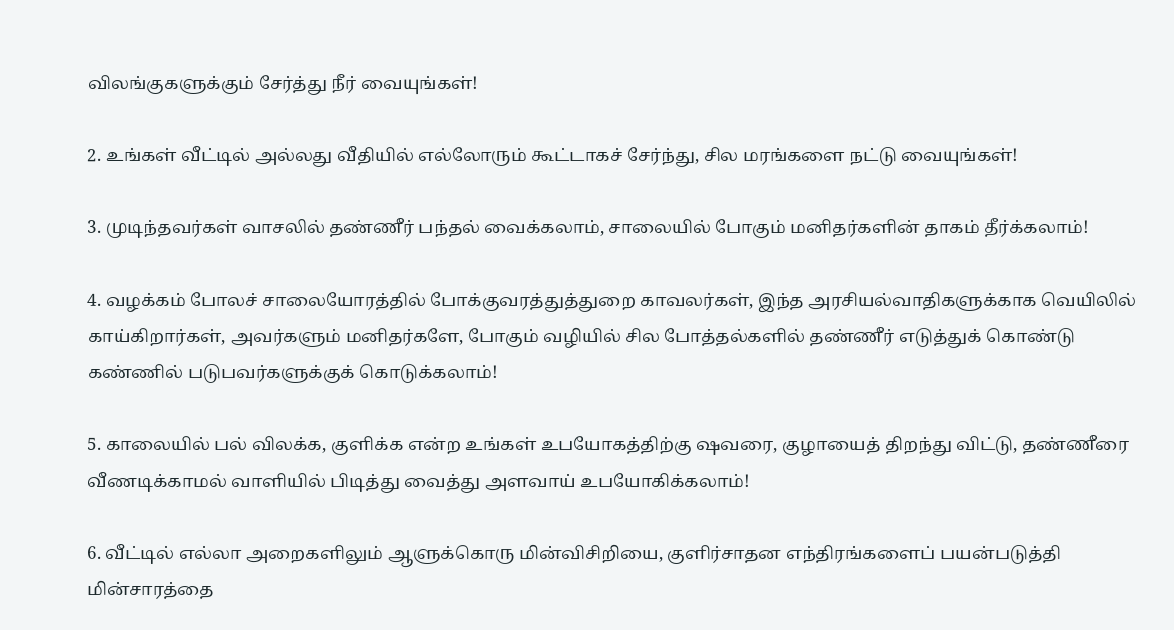விலங்குகளுக்கும் சேர்த்து நீர் வையுங்கள்!

2. உங்கள் வீட்டில் அல்லது வீதியில் எல்லோரும் கூட்டாகச் சேர்ந்து, சில மரங்களை நட்டு வையுங்கள்!

3. முடிந்தவர்கள் வாசலில் தண்ணீர் பந்தல் வைக்கலாம், சாலையில் போகும் மனிதர்களின் தாகம் தீர்க்கலாம்!

4. வழக்கம் போலச் சாலையோரத்தில் போக்குவரத்துத்துறை காவலர்கள், இந்த அரசியல்வாதிகளுக்காக வெயிலில் காய்கிறார்கள், அவர்களும் மனிதர்களே, போகும் வழியில் சில போத்தல்களில் தண்ணீர் எடுத்துக் கொண்டு கண்ணில் படுபவர்களுக்குக் கொடுக்கலாம்!

5. காலையில் பல் விலக்க, குளிக்க என்ற உங்கள் உபயோகத்திற்கு ஷவரை, குழாயைத் திறந்து விட்டு, தண்ணீரை வீணடிக்காமல் வாளியில் பிடித்து வைத்து அளவாய் உபயோகிக்கலாம்!

6. வீட்டில் எல்லா அறைகளிலும் ஆளுக்கொரு மின்விசிறியை, குளிர்சாதன எந்திரங்களைப் பயன்படுத்தி மின்சாரத்தை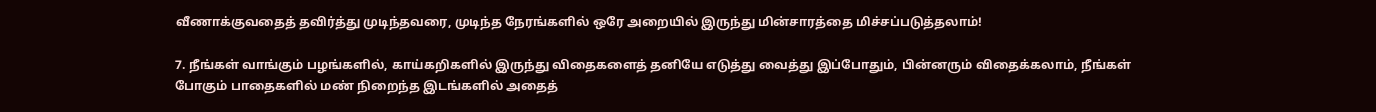வீணாக்குவதைத் தவிர்த்து முடிந்தவரை, முடிந்த நேரங்களில் ஒரே அறையில் இருந்து மின்சாரத்தை மிச்சப்படுத்தலாம்!

7. நீங்கள் வாங்கும் பழங்களில், காய்கறிகளில் இருந்து விதைகளைத் தனியே எடுத்து வைத்து இப்போதும், பின்னரும் விதைக்கலாம், நீங்கள் போகும் பாதைகளில் மண் நிறைந்த இடங்களில் அதைத்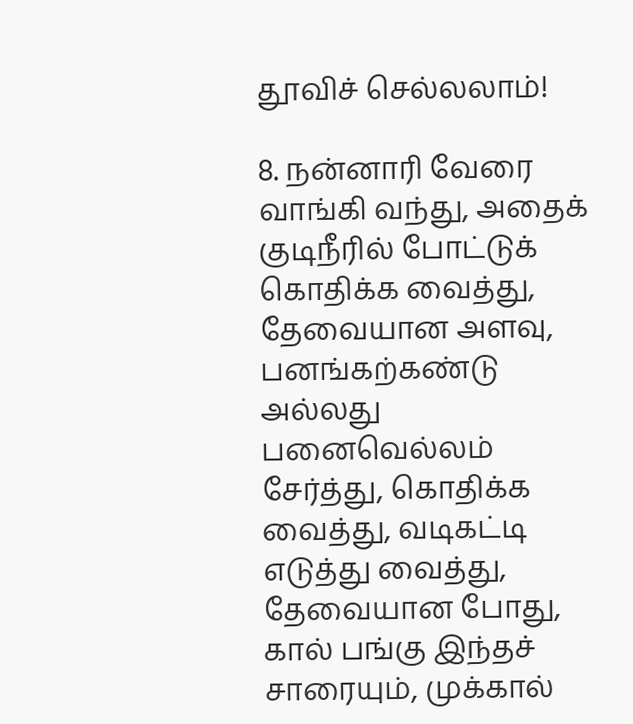தூவிச் செல்லலாம்!

8. நன்னாரி வேரை வாங்கி வந்து, அதைக் குடிநீரில் போட்டுக் கொதிக்க வைத்து, தேவையான அளவு, பனங்கற்கண்டு அல்லது பனைவெல்லம் சேர்த்து, கொதிக்க வைத்து, வடிகட்டி எடுத்து வைத்து, தேவையான போது, கால் பங்கு இந்தச் சாரையும், முக்கால்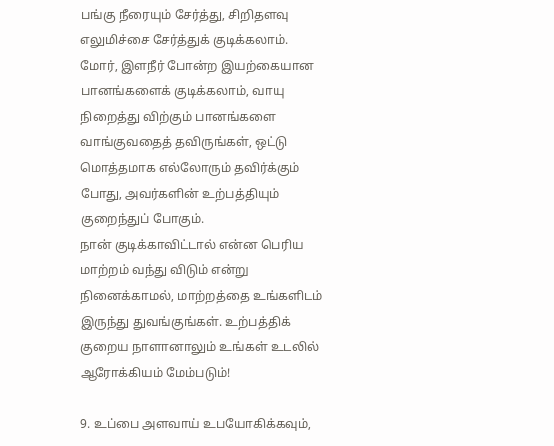பங்கு நீரையும் சேர்த்து, சிறிதளவு எலுமிச்சை சேர்த்துக் குடிக்கலாம். மோர், இளநீர் போன்ற இயற்கையான பானங்களைக் குடிக்கலாம், வாயு நிறைத்து விற்கும் பானங்களை வாங்குவதைத் தவிருங்கள், ஒட்டு மொத்தமாக எல்லோரும் தவிர்க்கும் போது, அவர்களின் உற்பத்தியும் குறைந்துப் போகும்.
நான் குடிக்காவிட்டால் என்ன பெரிய மாற்றம் வந்து விடும் என்று நினைக்காமல், மாற்றத்தை உங்களிடம் இருந்து துவங்குங்கள். உற்பத்திக் குறைய நாளானாலும் உங்கள் உடலில் ஆரோக்கியம் மேம்படும்!

9. உப்பை அளவாய் உபயோகிக்கவும்,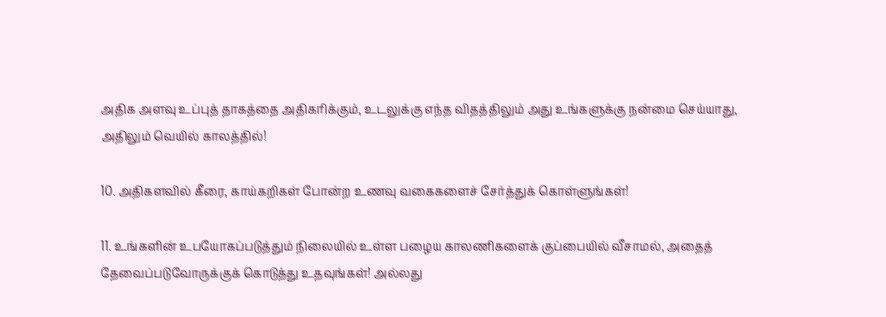அதிக அளவு உப்புத் தாகத்தை அதிகரிக்கும், உடலுக்கு எந்த விதத்திலும் அது உங்களுக்கு நன்மை செய்யாது, அதிலும் வெயில் காலத்தில்!

10. அதிகளவில் கீரை, காய்கறிகள் போன்ற உணவு வகைகளைச் சேர்த்துக் கொள்ளுங்கள்!

11. உங்களின் உபயோகப்படுத்தும் நிலையில் உள்ள பழைய காலணிகளைக் குப்பையில் வீசாமல், அதைத் தேவைப்படுவோருக்குக் கொடுத்து உதவுங்கள்! அல்லது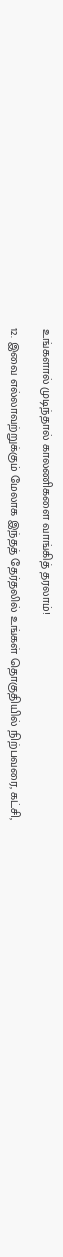உங்களால் முடிந்தால் காலணிகளை வாங்கித் தரலாம்!

12. இவை எல்லாவற்றுக்கும் மேலாக இந்தத் தேர்தலில் உங்கள் தொகுதியில் நிற்பவரை, கட்சி,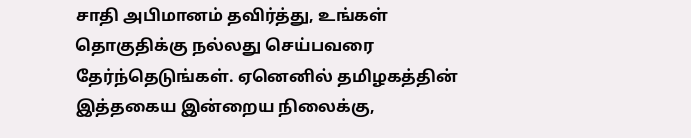சாதி அபிமானம் தவிர்த்து, உங்கள் தொகுதிக்கு நல்லது செய்பவரை தேர்ந்தெடுங்கள். ஏனெனில் தமிழகத்தின் இத்தகைய இன்றைய நிலைக்கு,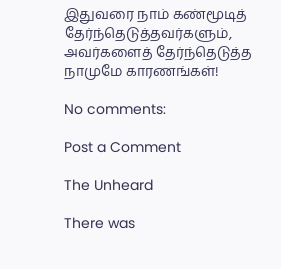இதுவரை நாம் கண்மூடித் தேர்ந்தெடுத்தவர்களும், அவர்களைத் தேர்ந்தெடுத்த நாமுமே காரணங்கள்!

No comments:

Post a Comment

The Unheard

There was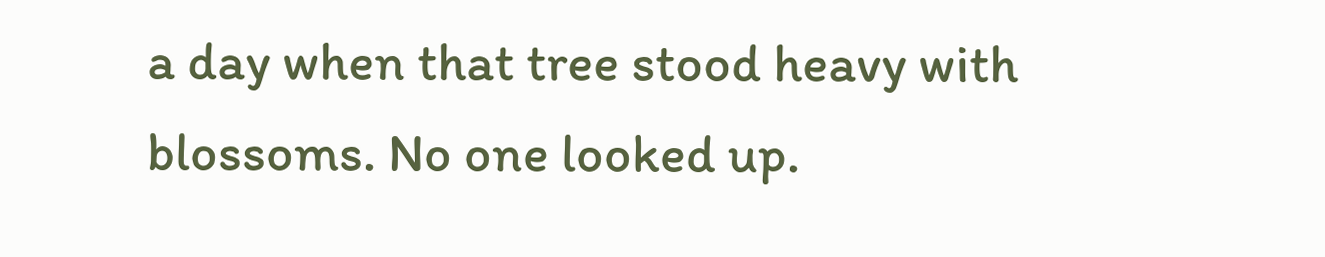a day when that tree stood heavy with blossoms. No one looked up.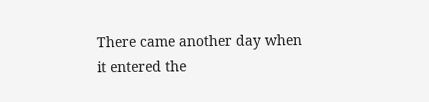There came another day when it entered the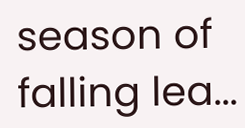season of falling lea...